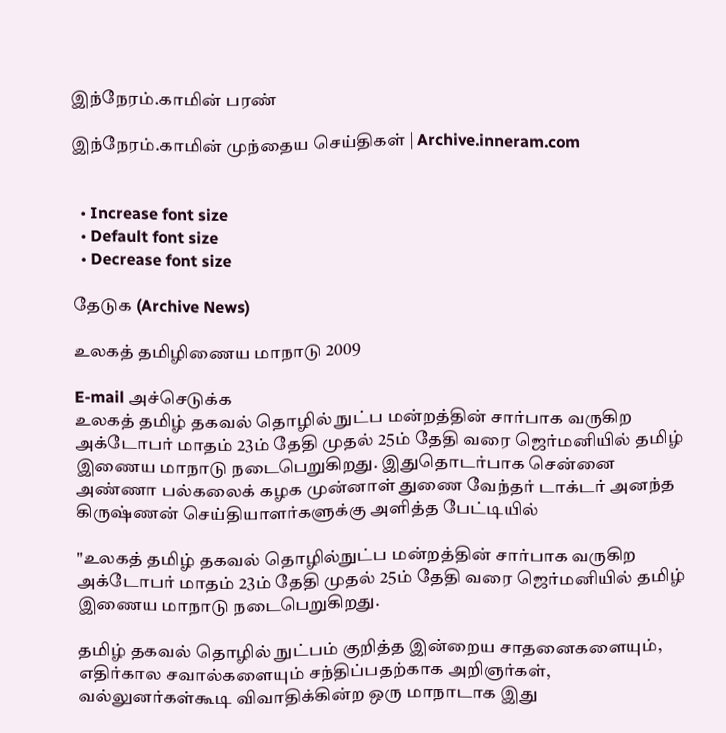இந்நேரம்.காமின் பரண்

இந்நேரம்.காமின் முந்தைய செய்திகள் | Archive.inneram.com


  • Increase font size
  • Default font size
  • Decrease font size

தேடுக (Archive News)

உலகத் தமிழிணைய மாநாடு 2009

E-mail அச்செடுக்க
உலகத் தமிழ் தகவல் தொழில் நுட்ப மன்றத்தின் சார்பாக வருகிற அக்டோபர் மாதம் 23ம் தேதி முதல் 25ம் தேதி வரை ஜெர்மனியில் தமிழ் இணைய மாநாடு நடைபெறுகிறது. இதுதொடர்பாக சென்னை அண்ணா பல்கலைக் கழக முன்னாள் துணை வேந்தர் டாக்டர் அனந்த கிருஷ்ணன் செய்தியாளர்களுக்கு அளித்த பேட்டியில்

"உலகத் தமிழ் தகவல் தொழில்நுட்ப மன்றத்தின் சார்பாக வருகிற அக்டோபர் மாதம் 23ம் தேதி முதல் 25ம் தேதி வரை ஜெர்மனியில் தமிழ் இணைய மாநாடு நடைபெறுகிறது.

தமிழ் தகவல் தொழில் நுட்பம் குறித்த இன்றைய சாதனைகளையும், எதிர்கால சவால்களையும் சந்திப்பதற்காக அறிஞர்கள், வல்லுனர்கள்கூடி விவாதிக்கின்ற ஒரு மாநாடாக இது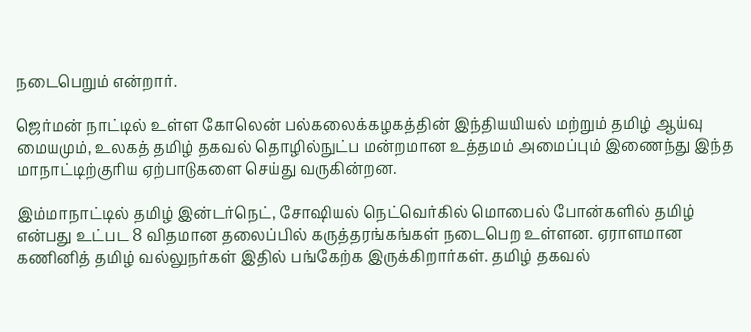நடைபெறும் என்றார்.

ஜெர்மன் நாட்டில் உள்ள கோலென் பல்கலைக்கழகத்தின் இந்தியயியல் மற்றும் தமிழ் ஆய்வு மையமும், உலகத் தமிழ் தகவல் தொழில்நுட்ப மன்றமான உத்தமம் அமைப்பும் இணைந்து இந்த மாநாட்டிற்குரிய ஏற்பாடுகளை செய்து வருகின்றன.

இம்மாநாட்டில் தமிழ் இன்டர்நெட், சோஷியல் நெட்வெர்கில் மொபைல் போன்களில் தமிழ் என்பது உட்பட 8 விதமான தலைப்பில் கருத்தரங்கங்கள் நடைபெற உள்ளன. ஏராளமான கணினித் தமிழ் வல்லுநர்கள் இதில் பங்கேற்க இருக்கிறார்கள். தமிழ் தகவல்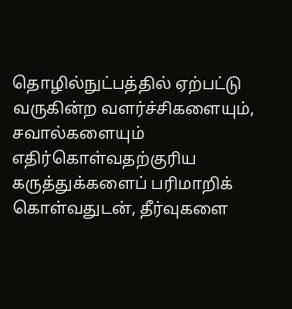தொழில்நுட்பத்தில் ஏற்பட்டு வருகின்ற வளர்ச்சிகளையும், சவால்களையும் எதிர்கொள்வதற்குரிய கருத்துக்களைப் பரிமாறிக் கொள்வதுடன், தீர்வுகளை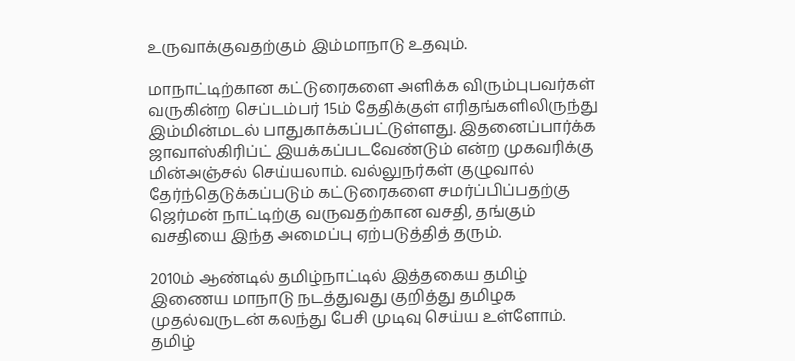உருவாக்குவதற்கும் இம்மாநாடு உதவும்.

மாநாட்டிற்கான கட்டுரைகளை அளிக்க விரும்புபவர்கள் வருகின்ற செப்டம்பர் 15ம் தேதிக்குள் எரிதங்களிலிருந்து இம்மின்மடல் பாதுகாக்கப்பட்டுள்ளது. இதனைப்பார்க்க ஜாவாஸ்கிரிப்ட் இயக்கப்படவேண்டும் என்ற முகவரிக்கு மின்அஞ்சல் செய்யலாம். வல்லுநர்கள் குழுவால் தேர்ந்தெடுக்கப்படும் கட்டுரைகளை சமர்ப்பிப்பதற்கு ஜெர்மன் நாட்டிற்கு வருவதற்கான வசதி, தங்கும் வசதியை இந்த அமைப்பு ஏற்படுத்தித் தரும்.

2010ம் ஆண்டில் தமிழ்நாட்டில் இத்தகைய தமிழ் இணைய மாநாடு நடத்துவது குறித்து தமிழக முதல்வருடன் கலந்து பேசி முடிவு செய்ய உள்ளோம். தமிழ்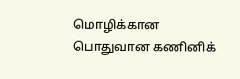மொழிக்கான பொதுவான கணினிக்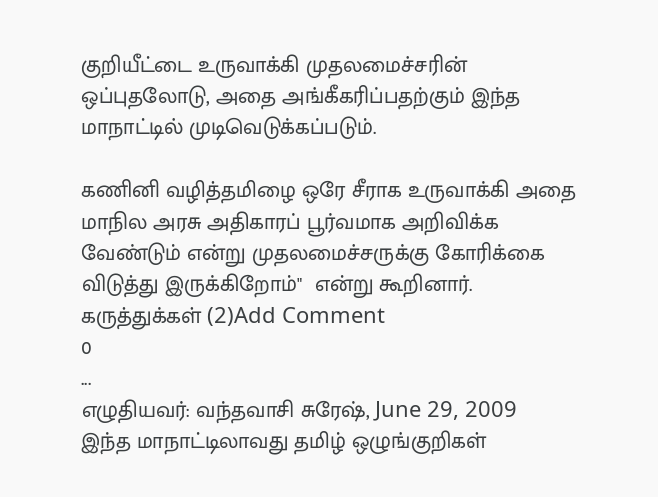குறியீட்டை உருவாக்கி முதலமைச்சரின் ஒப்புதலோடு, அதை அங்கீகரிப்பதற்கும் இந்த மாநாட்டில் முடிவெடுக்கப்படும்.

கணினி வழித்தமிழை ஒரே சீராக உருவாக்கி அதை மாநில அரசு அதிகாரப் பூர்வமாக அறிவிக்க வேண்டும் என்று முதலமைச்சருக்கு கோரிக்கை விடுத்து இருக்கிறோம்"  என்று கூறினார்.
கருத்துக்கள் (2)Add Comment
0
...
எழுதியவர்: வந்தவாசி சுரேஷ், June 29, 2009
இந்த மாநாட்டிலாவது தமிழ் ஒழுங்குறிகள்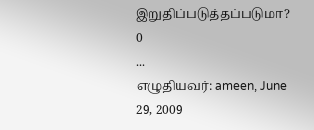இறுதிப்படுத்தப்படுமா?
0
...
எழுதியவர்: ameen, June 29, 2009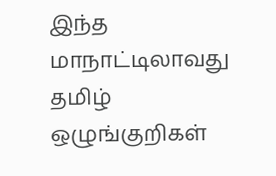இந்த மாநாட்டிலாவது தமிழ் ஒழுங்குறிகள்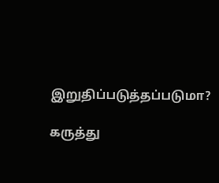இறுதிப்படுத்தப்படுமா?

கருத்து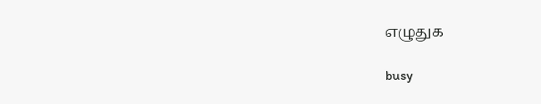எழுதுக

busy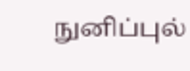நுனிப்புல்